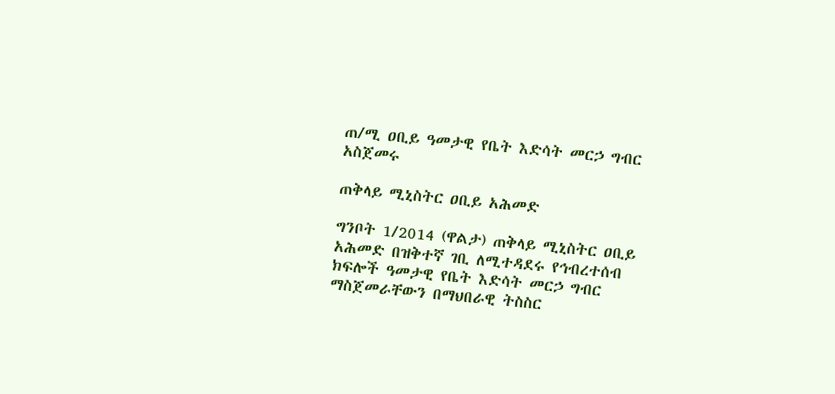ጠ/ሚ ዐቢይ ዓመታዊ የቤት እድሳት መርኃ ግብር አስጀመሩ

ጠቅላይ ሚኒስትር ዐቢይ አሕመድ

ግንቦት 1/2014 (ዋልታ) ጠቅላይ ሚኒስትር ዐቢይ አሕመድ በዝቅተኛ ገቢ ለሚተዳደሩ የኅብረተሰብ ክፍሎች ዓመታዊ የቤት እድሳት መርኃ ግብር ማስጀመራቸውን በማህበራዊ ትስስር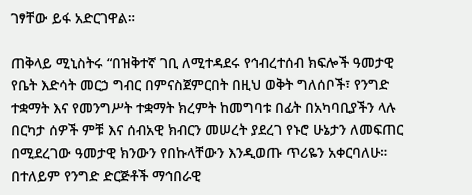ገፃቸው ይፋ አድርገዋል።

ጠቅላይ ሚኒስትሩ “በዝቅተኛ ገቢ ለሚተዳደሩ የኅብረተሰብ ክፍሎች ዓመታዊ የቤት እድሳት መርኃ ግብር በምናስጀምርበት በዚህ ወቅት ግለሰቦች፣ የንግድ ተቋማት እና የመንግሥት ተቋማት ክረምት ከመግባቱ በፊት በአካባቢያችን ላሉ በርካታ ሰዎች ምቹ እና ሰብአዊ ክብርን መሠረት ያደረገ የኑሮ ሁኔታን ለመፍጠር በሚደረገው ዓመታዊ ክንውን የበኩላቸውን እንዲወጡ ጥሪዬን አቀርባለሁ። በተለይም የንግድ ድርጅቶች ማኅበራዊ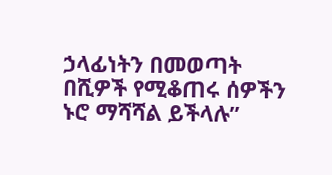ኃላፊነትን በመወጣት በሺዎች የሚቆጠሩ ሰዎችን ኑሮ ማሻሻል ይችላሉ”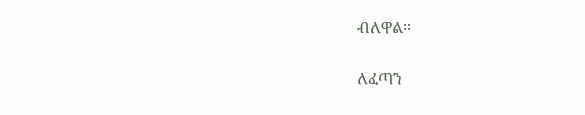ብለዋል።

ለፈጣን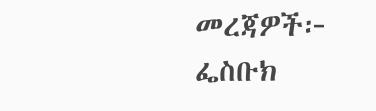መረጃዎች፦
ፌስቡክ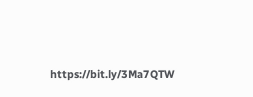https://bit.ly/3Ma7QTW